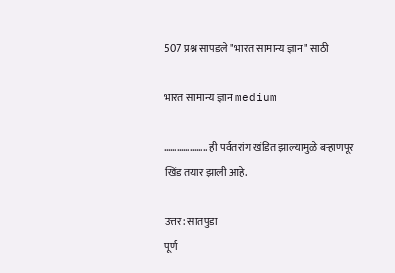507 प्रश्न सापडले "भारत सामान्य ज्ञान" साठी

भारत सामान्य ज्ञान medium

……………….. ही पर्वतरांग खंडित झाल्यामुळे बऱ्हाणपूर खिंड तयार झाली आहे.

उत्तर: सातपुडा
पूर्ण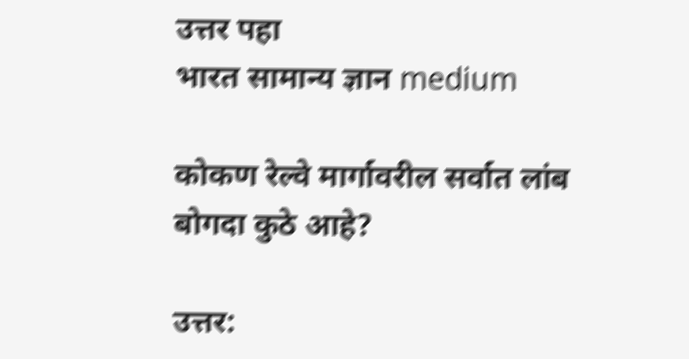उत्तर पहा
भारत सामान्य ज्ञान medium

कोकण रेल्वे मार्गावरील सर्वात लांब बोगदा कुठे आहे?

उत्तर: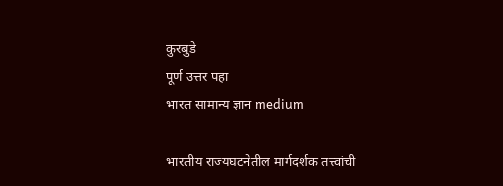कुरबुडे
पूर्ण उत्तर पहा
भारत सामान्य ज्ञान medium

भारतीय राज्यघटनेतील मार्गदर्शक तत्त्वांची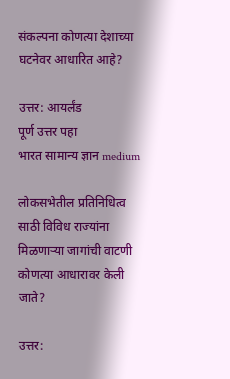संकल्पना कोणत्या देशाच्या घटनेवर आधारित आहे?

उत्तर: आयर्लंड
पूर्ण उत्तर पहा
भारत सामान्य ज्ञान medium

लोकसभेतील प्रतिनिधित्व साठी विविध राज्यांना मिळणाऱ्या जागांची वाटणी कोणत्या आधारावर केली जाते?

उत्तर: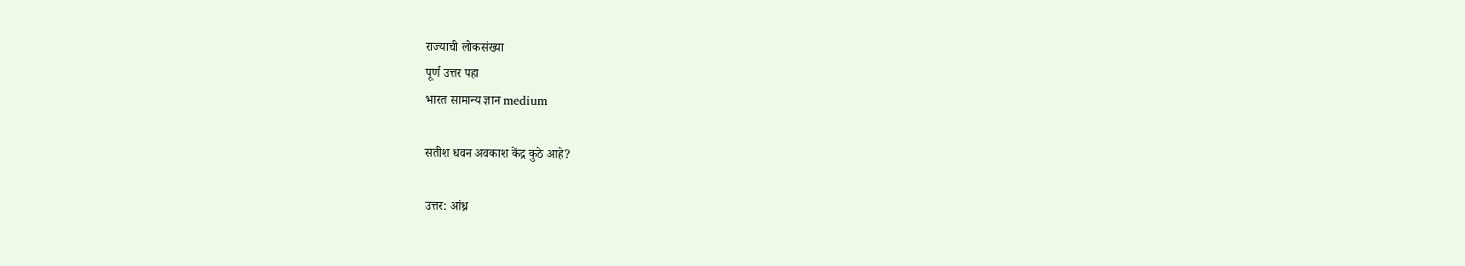राज्याची लोकसंख्या
पूर्ण उत्तर पहा
भारत सामान्य ज्ञान medium

सतीश धवन अवकाश केंद्र कुठे आहे?

उत्तर: आंध्र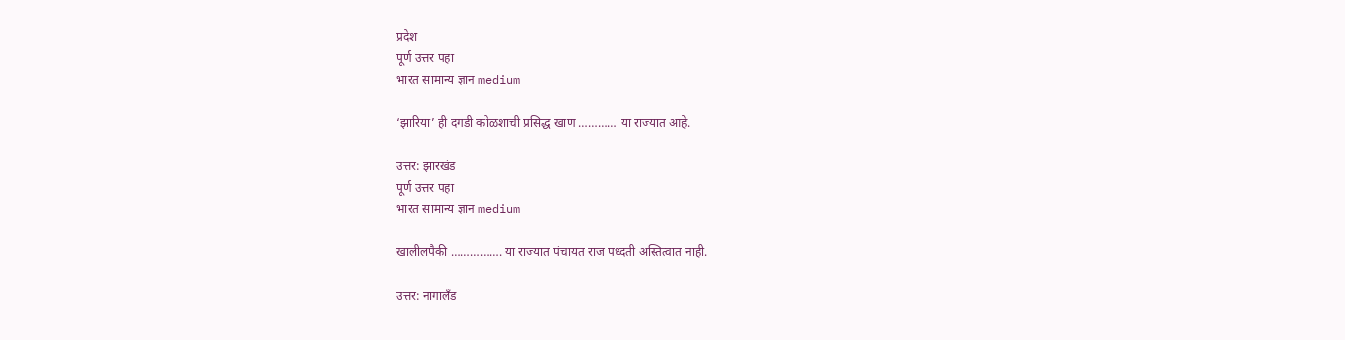प्रदेश
पूर्ण उत्तर पहा
भारत सामान्य ज्ञान medium

‘झारिया’ ही दगडी कोळशाची प्रसिद्ध खाण ………… या राज्यात आहे.

उत्तर: झारखंड
पूर्ण उत्तर पहा
भारत सामान्य ज्ञान medium

खालीलपैकी ……………. या राज्यात पंचायत राज पध्दती अस्तित्वात नाही.

उत्तर: नागालँड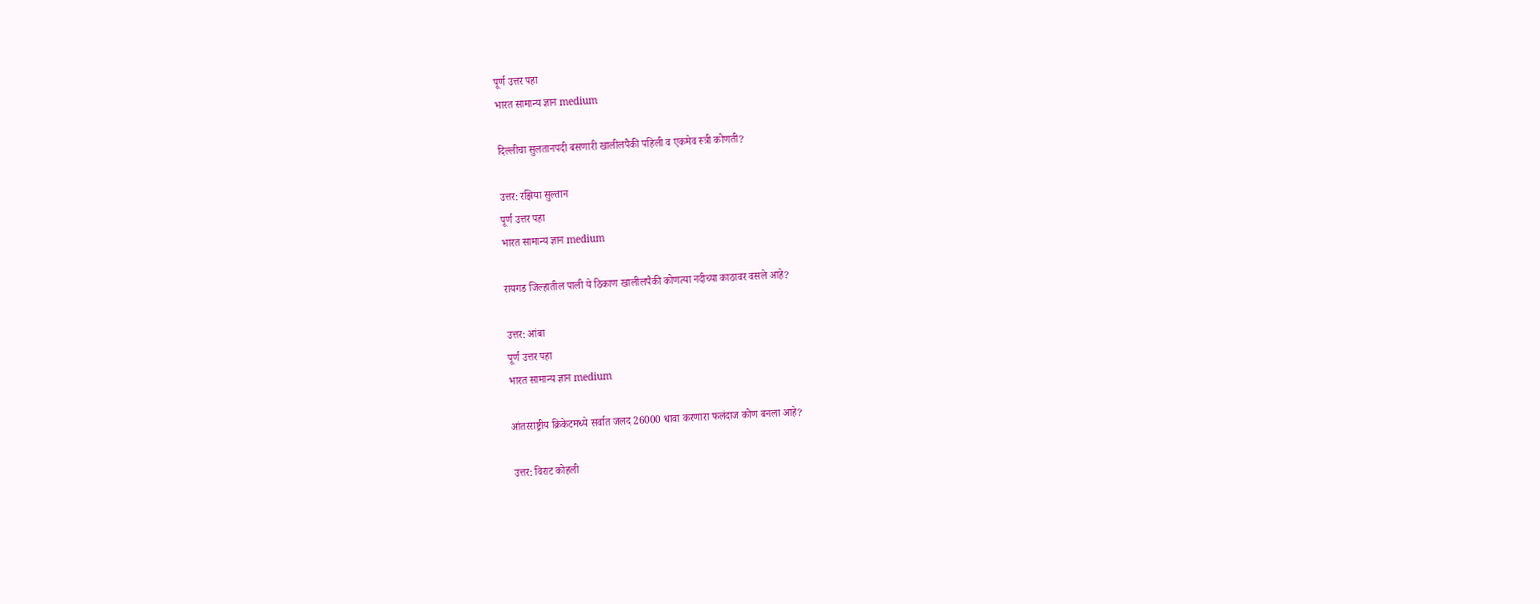पूर्ण उत्तर पहा
भारत सामान्य ज्ञान medium

दिल्लीचा सुलतानपदी बसणारी खालीलपैकी पहिली व एकमेव स्त्री कोणती?

उत्तर: रझिया सुल्तान
पूर्ण उत्तर पहा
भारत सामान्य ज्ञान medium

रायगड जिल्हातील पाली ये ठिकाण खालीलपैकी कोणत्या नदीच्या काठावर वसले आहे?

उत्तर: आंबा
पूर्ण उत्तर पहा
भारत सामान्य ज्ञान medium

आंतरराष्ट्रीय क्रिकेटमध्ये सर्वात जलद 26000 धावा करणारा फलंदाज कोण बनला आहे?

उत्तर: विराट कोहली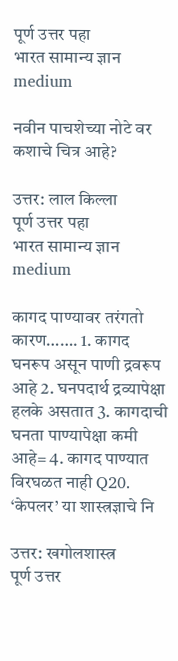पूर्ण उत्तर पहा
भारत सामान्य ज्ञान medium

नवीन पाचशेच्या नोटे वर कशाचे चित्र आहे?

उत्तर: लाल किल्ला
पूर्ण उत्तर पहा
भारत सामान्य ज्ञान medium

कागद पाण्यावर तरंगतो कारण……. 1. कागद घनरूप असून पाणी द्रवरूप आहे 2. घनपदार्थ द्रव्यापेक्षा हलके असतात 3. कागदाची घनता पाण्यापेक्षा कमी आहे= 4. कागद पाण्यात विरघळत नाही Q20. ‘केपलर’ या शास्त्रज्ञाचे नि

उत्तर: खगोलशास्त्र
पूर्ण उत्तर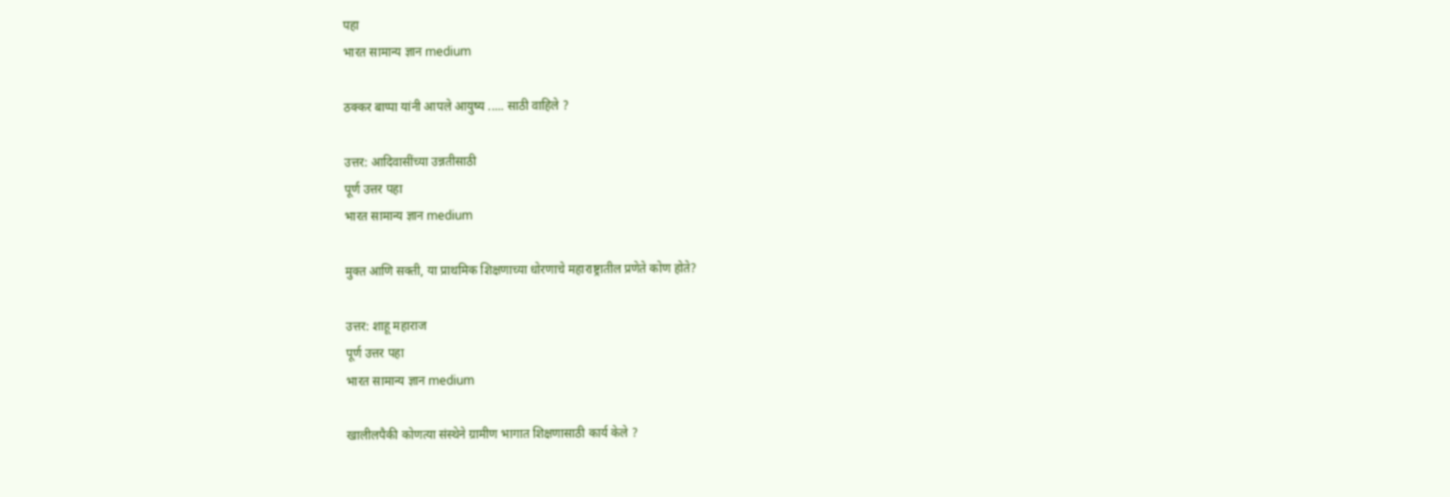पहा
भारत सामान्य ज्ञान medium

ठक्कर बाप्पा यांनी आपले आयुष्य ..... साठी वाहिले ?

उत्तर: आदिवासींच्या उन्नतीसाठी
पूर्ण उत्तर पहा
भारत सामान्य ज्ञान medium

मुक्त आणि सक्ती, या प्राथमिक शिक्षणाच्या धोरणाचे महाराष्ट्रातील प्रणेते कोण होते?

उत्तर: शाहू महाराज
पूर्ण उत्तर पहा
भारत सामान्य ज्ञान medium

खालीलपैकी कोणत्या संस्थेने ग्रामीण भागात शिक्षणासाठी कार्य केले ?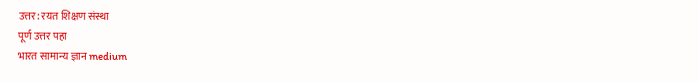उत्तर: रयत शिक्षण संस्था
पूर्ण उत्तर पहा
भारत सामान्य ज्ञान medium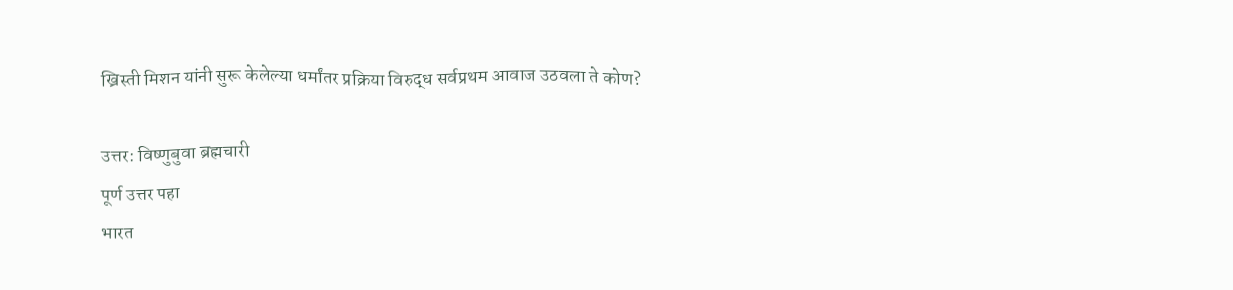ख्रिस्ती मिशन यांनी सुरू केलेल्या धर्मांतर प्रक्रिया विरुद्ध सर्वप्रथम आवाज उठवला ते कोण?

उत्तर: विष्णुबुवा ब्रह्मचारी
पूर्ण उत्तर पहा
भारत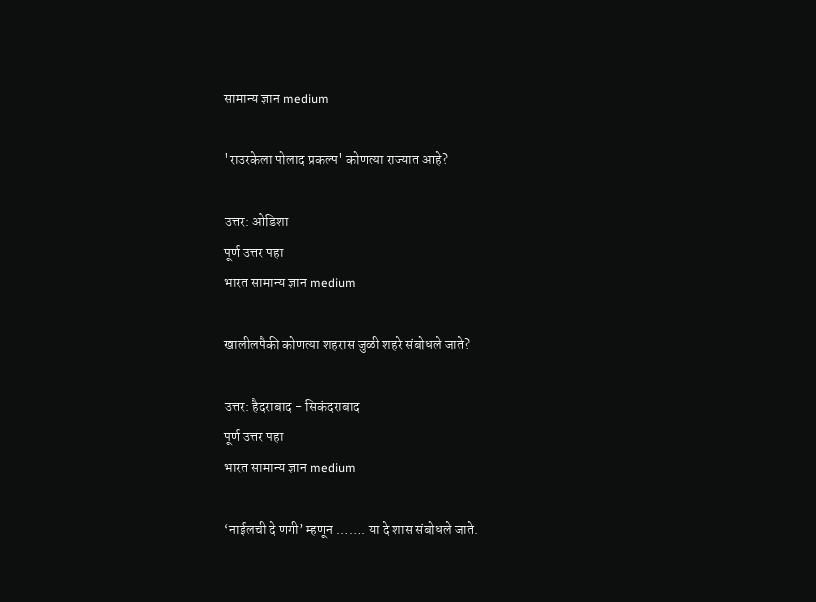सामान्य ज्ञान medium

'राउरकेला पोलाद प्रकल्प' कोणत्या राज्यात आहे?

उत्तर: ओडिशा
पूर्ण उत्तर पहा
भारत सामान्य ज्ञान medium

खालीलपैकी कोणत्या शहरास जुळी शहरे संबोधले जाते?

उत्तर: हैदराबाद - सिकंदराबाद
पूर्ण उत्तर पहा
भारत सामान्य ज्ञान medium

‘नाईलची दे णगी’ म्हणून ……. या दे शास संबोधले जाते.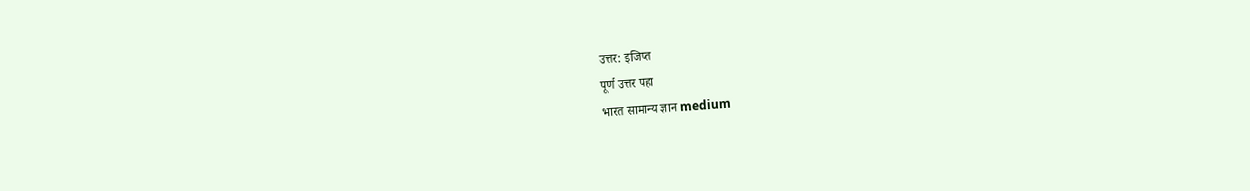उत्तर: इजिप्त
पूर्ण उत्तर पहा
भारत सामान्य ज्ञान medium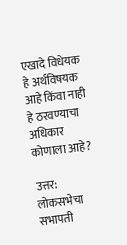एखादे विधेयक हे अर्थविषयक आहे किंवा नाही हे ठरवण्याचा अधिकार कोणाला आहे?

उत्तर: लोकसभेचा सभापती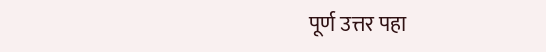पूर्ण उत्तर पहा